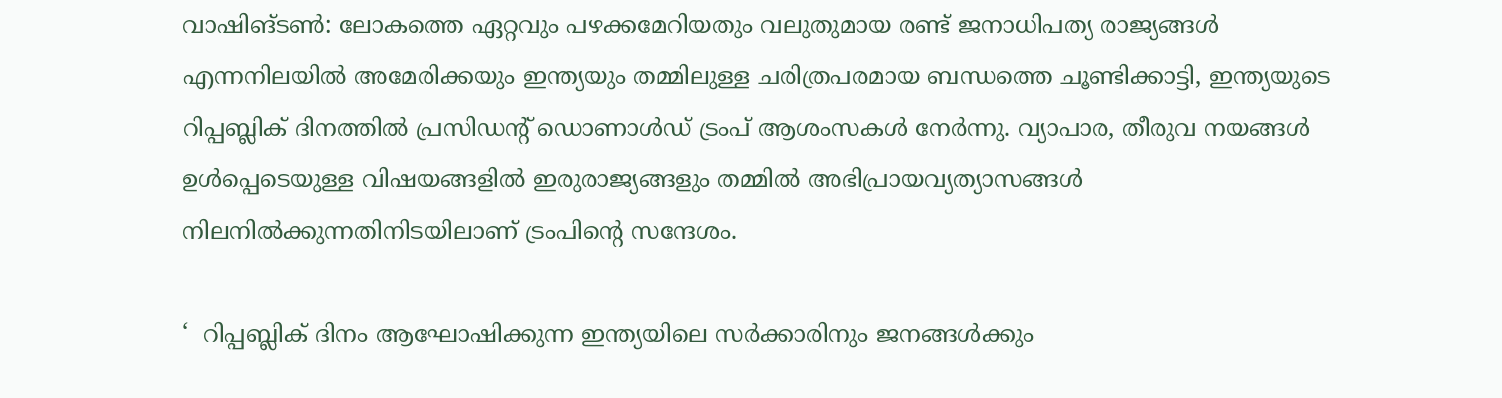വാഷിങ്ടൺ: ലോകത്തെ ഏറ്റവും പഴക്കമേറിയതും വലുതുമായ രണ്ട് ജനാധിപത്യ രാജ്യങ്ങൾ എന്നനിലയിൽ അമേരിക്കയും ഇന്ത്യയും തമ്മിലുള്ള ചരിത്രപരമായ ബന്ധത്തെ ചൂണ്ടിക്കാട്ടി, ഇന്ത്യയുടെ റിപ്പബ്ലിക് ദിനത്തിൽ പ്രസിഡന്റ് ഡൊണാൾഡ് ട്രംപ് ആശംസകൾ നേർന്നു. വ്യാപാര, തീരുവ നയങ്ങൾ ഉൾപ്പെടെയുള്ള വിഷയങ്ങളിൽ ഇരുരാജ്യങ്ങളും തമ്മിൽ അഭിപ്രായവ്യത്യാസങ്ങൾ നിലനിൽക്കുന്നതിനിടയിലാണ് ട്രംപിന്റെ സന്ദേശം.

‘  റിപ്പബ്ലിക് ദിനം ആഘോഷിക്കുന്ന ഇന്ത്യയിലെ സർക്കാരിനും ജനങ്ങൾക്കും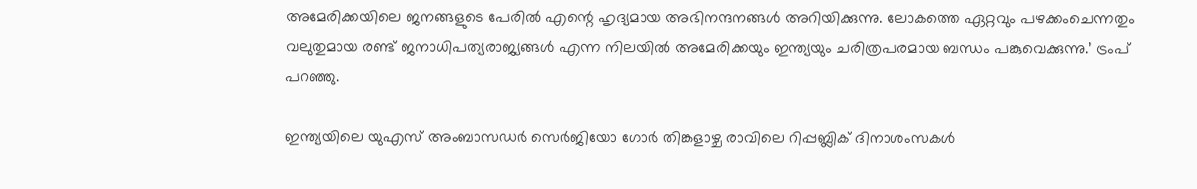അമേരിക്കയിലെ ജനങ്ങളുടെ പേരിൽ എന്റെ ഹൃദ്യമായ അഭിനന്ദനങ്ങൾ അറിയിക്കുന്നു. ലോകത്തെ ഏറ്റവും പഴക്കംചെന്നതും വലുതുമായ രണ്ട് ജനാധിപത്യരാജ്യങ്ങൾ എന്ന നിലയിൽ അമേരിക്കയും ഇന്ത്യയും ചരിത്രപരമായ ബന്ധം പങ്കുവെക്കുന്നു.’ ട്രംപ് പറഞ്ഞു.

ഇന്ത്യയിലെ യുഎസ് അംബാസഡർ സെർജിയോ ഗോർ തിങ്കളാഴ്ച രാവിലെ റിപ്പബ്ലിക് ദിനാശംസകൾ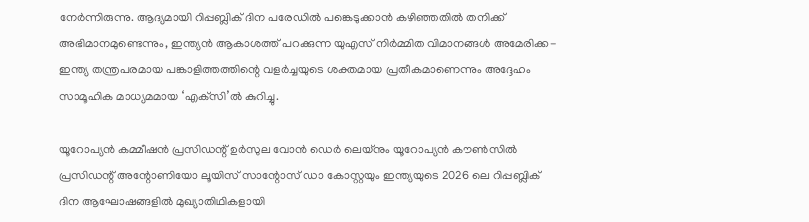നേർന്നിരുന്നു. ആദ്യമായി റിപ്പബ്ലിക് ദിന പരേഡിൽ പങ്കെടുക്കാൻ കഴിഞ്ഞതിൽ തനിക്ക് അഭിമാനമുണ്ടെന്നും, ഇന്ത്യൻ ആകാശത്ത് പറക്കുന്ന യുഎസ് നിർമ്മിത വിമാനങ്ങൾ അമേരിക്ക-ഇന്ത്യ തന്ത്രപരമായ പങ്കാളിത്തത്തിന്റെ വളർച്ചയുടെ ശക്തമായ പ്രതീകമാണെന്നും അദ്ദേഹം സാമൂഹിക മാധ്യമമായ ‘എക്‌സി’ൽ കുറിച്ചു.

യൂറോപ്യൻ കമ്മീഷൻ പ്രസിഡന്റ് ഉർസുല വോൻ ഡെർ ലെയ്നും യൂറോപ്യൻ കൗൺസിൽ പ്രസിഡന്റ് അന്റോണിയോ ലൂയിസ് സാന്റോസ് ഡാ കോസ്റ്റയും ഇന്ത്യയുടെ 2026 ലെ റിപ്പബ്ലിക് ദിന ആഘോഷങ്ങളിൽ മുഖ്യാതിഥികളായി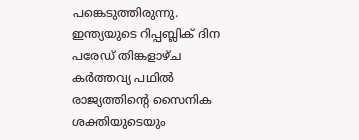പങ്കെടുത്തിരുന്നു. ഇന്ത്യയുടെ റിപ്പബ്ലിക് ദിന പരേഡ് തിങ്കളാഴ്ച കർത്തവ്യ പഥിൽ രാജ്യത്തിന്റെ സൈനിക ശക്തിയുടെയും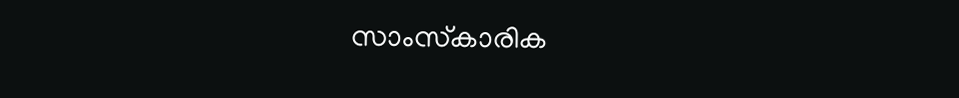സാംസ്‌കാരിക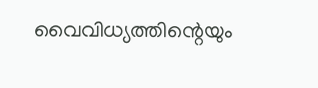വൈവിധ്യത്തിന്റെയും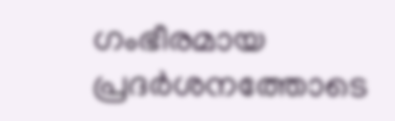ഗംഭീരമായ പ്രദർശനത്തോടെ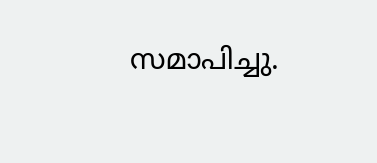സമാപിച്ചു.